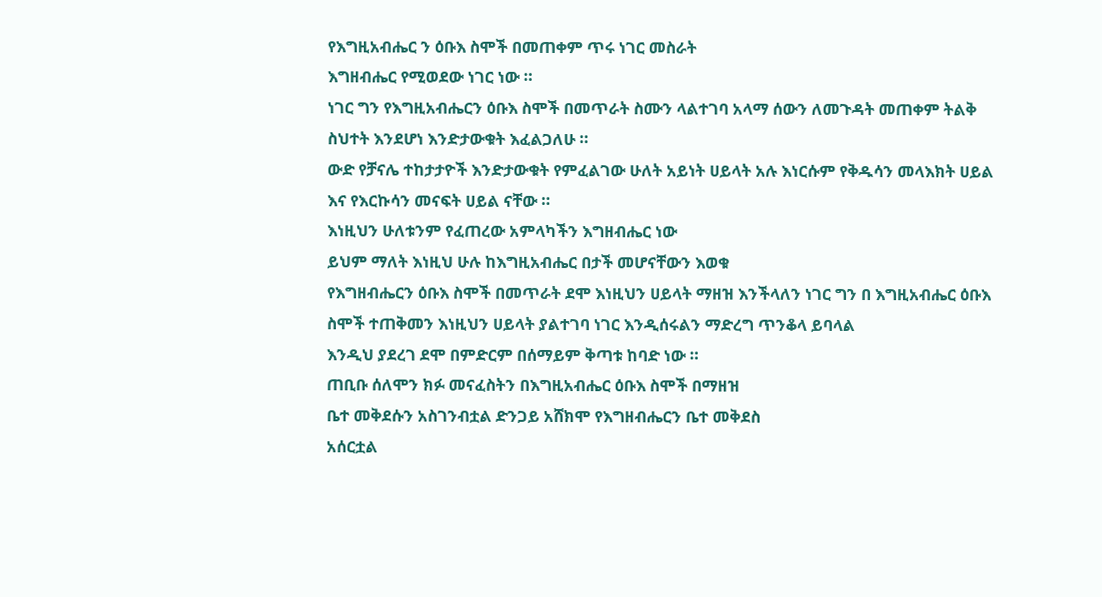የእግዚአብሔር ን ዕቡእ ስሞች በመጠቀም ጥሩ ነገር መስራት
እግዘብሔር የሚወደው ነገር ነው ።
ነገር ግን የእግዚአብሔርን ዕቡእ ስሞች በመጥራት ስሙን ላልተገባ አላማ ሰውን ለመጉዳት መጠቀም ትልቅ ስህተት እንደሆነ እንድታውቁት እፈልጋለሁ ።
ውድ የቻናሌ ተከታታዮች እንድታውቁት የምፈልገው ሁለት አይነት ሀይላት አሉ እነርሱም የቅዱሳን መላእክት ሀይል እና የእርኩሳን መናፍት ሀይል ናቸው ።
እነዚህን ሁለቱንም የፈጠረው አምላካችን እግዘብሔር ነው
ይህም ማለት እነዚህ ሁሉ ከእግዚአብሔር በታች መሆናቸውን እወቁ
የእግዘብሔርን ዕቡእ ስሞች በመጥራት ደሞ እነዚህን ሀይላት ማዘዝ እንችላለን ነገር ግን በ እግዚአብሔር ዕቡእ ስሞች ተጠቅመን እነዚህን ሀይላት ያልተገባ ነገር እንዲሰሩልን ማድረግ ጥንቆላ ይባላል
እንዲህ ያደረገ ደሞ በምድርም በሰማይም ቅጣቱ ከባድ ነው ።
ጠቢቡ ሰለሞን ክፉ መናፈስትን በእግዚአብሔር ዕቡእ ስሞች በማዘዝ
ቤተ መቅደሱን አስገንብቷል ድንጋይ አሸክሞ የእግዘብሔርን ቤተ መቅደስ
አሰርቷል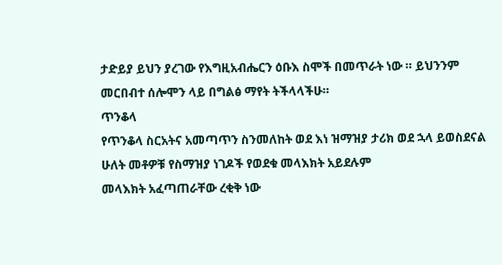ታድይያ ይህን ያረገው የእግዚአብሔርን ዕቡእ ስሞች በመጥራት ነው ። ይህንንም መርበብተ ሰሎሞን ላይ በግልፅ ማየት ትችላላችሁ።
ጥንቆላ
የጥንቆላ ስርአትና አመጣጥን ስንመለከት ወደ እነ ዝማዝያ ታሪክ ወደ ኋላ ይወስደናል
ሁለት መቶዎቹ የስማዝያ ነገዶች የወደቁ መላእክት አይደሉም
መላእክት አፈጣጠራቸው ረቂቅ ነው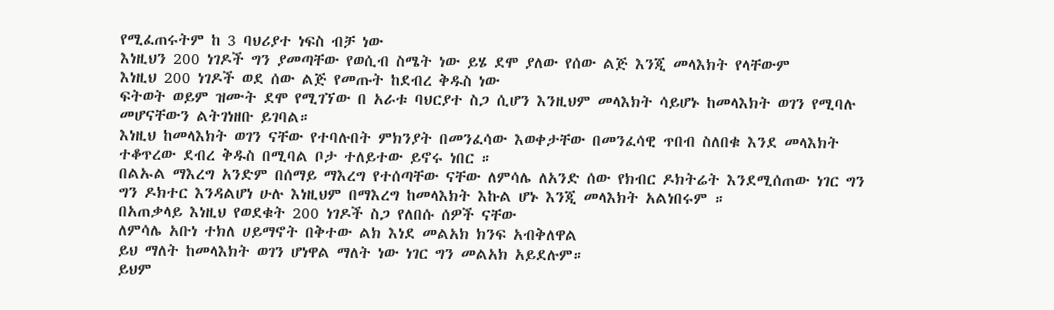የሚፈጠሩትም ከ 3 ባህሪያተ ነፍስ ብቻ ነው
እነዚህን 200 ነገዶች ግን ያመጣቸው የወሲብ ስሜት ነው ይሄ ደሞ ያለው የሰው ልጅ እንጂ መላእክት የላቸውም
እነዚህ 200 ነገዶች ወደ ሰው ልጅ የመጡት ከደብረ ቅዱስ ነው
ፍትወት ወይም ዝሙት ደሞ የሚገኘው በ አራቱ ባህርያተ ስጋ ሲሆን እንዚህም መላእክት ሳይሆኑ ከመላእክት ወገን የሚባሉ መሆናቸውን ልትገነዘቡ ይገባል።
እነዚህ ከመላእክት ወገን ናቸው የተባሉበት ምክንያት በመንፈሳው እወቀታቸው በመንፈሳዊ ጥበብ ስለበቁ እንደ መላእክት ተቆጥረው ደብረ ቅዱስ በሚባል ቦታ ተለይተው ይኖሩ ነበር ።
በልኡል ማእረግ አንድም በሰማይ ማእረግ የተሰጣቸው ናቸው ለምሳሌ ለአንድ ሰው የክብር ዶክትሬት እንደሚሰጠው ነገር ግን ግን ዶክተር እንዳልሆነ ሁሉ እነዚህም በማእረግ ከመላእክት እኩል ሆኑ እንጂ መላእክት አልነበሩም ።
በአጠቃላይ እነዚህ የወደቁት 200 ነገዶች ስጋ የለበሱ ሰዎች ናቸው
ለምሳሌ አቡነ ተክለ ሀይማኖት በቅተው ልክ እነደ መልአክ ክንፍ አብቅለዋል
ይህ ማለት ከመላእክት ወገን ሆነዋል ማለት ነው ነገር ግን መልአክ አይደሉም።
ይህም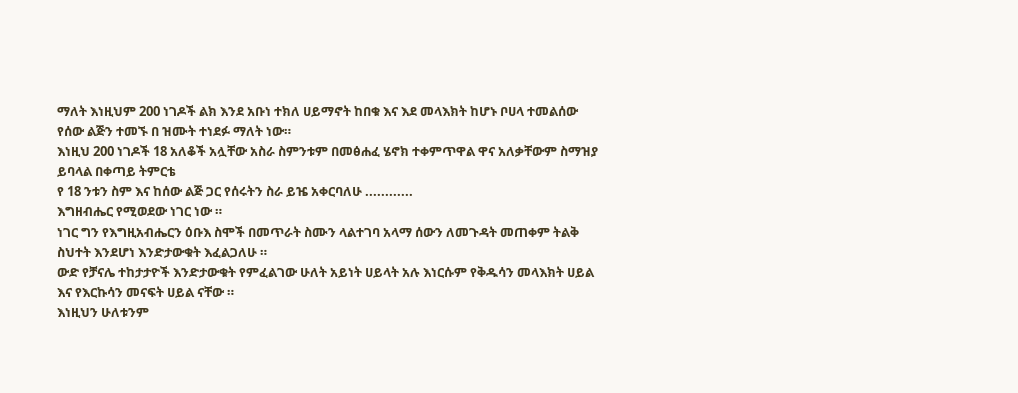ማለት እነዚህም 200 ነገዶች ልክ እንደ አቡነ ተክለ ሀይማኖት ከበቁ እና እደ መላእክት ከሆኑ ቦሀላ ተመልሰው የሰው ልጅን ተመኙ በ ዝሙት ተነደፉ ማለት ነው።
እነዚህ 200 ነገዶች 18 አለቆች አሏቸው አስራ ስምንቱም በመፅሐፈ ሄኖክ ተቀምጥዋል ዋና አለቃቸውም ስማዝያ ይባላል በቀጣይ ትምርቴ
የ 18 ንቱን ስም እና ከሰው ልጅ ጋር የሰሩትን ስራ ይዤ አቀርባለሁ ............
እግዘብሔር የሚወደው ነገር ነው ።
ነገር ግን የእግዚአብሔርን ዕቡእ ስሞች በመጥራት ስሙን ላልተገባ አላማ ሰውን ለመጉዳት መጠቀም ትልቅ ስህተት እንደሆነ እንድታውቁት እፈልጋለሁ ።
ውድ የቻናሌ ተከታታዮች እንድታውቁት የምፈልገው ሁለት አይነት ሀይላት አሉ እነርሱም የቅዱሳን መላእክት ሀይል እና የእርኩሳን መናፍት ሀይል ናቸው ።
እነዚህን ሁለቱንም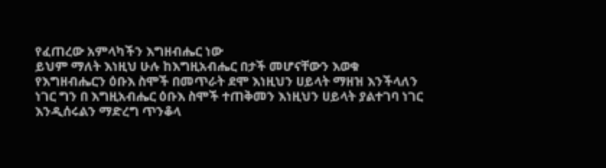የፈጠረው አምላካችን እግዘብሔር ነው
ይህም ማለት እነዚህ ሁሉ ከእግዚአብሔር በታች መሆናቸውን እወቁ
የእግዘብሔርን ዕቡእ ስሞች በመጥራት ደሞ እነዚህን ሀይላት ማዘዝ እንችላለን ነገር ግን በ እግዚአብሔር ዕቡእ ስሞች ተጠቅመን እነዚህን ሀይላት ያልተገባ ነገር እንዲሰሩልን ማድረግ ጥንቆላ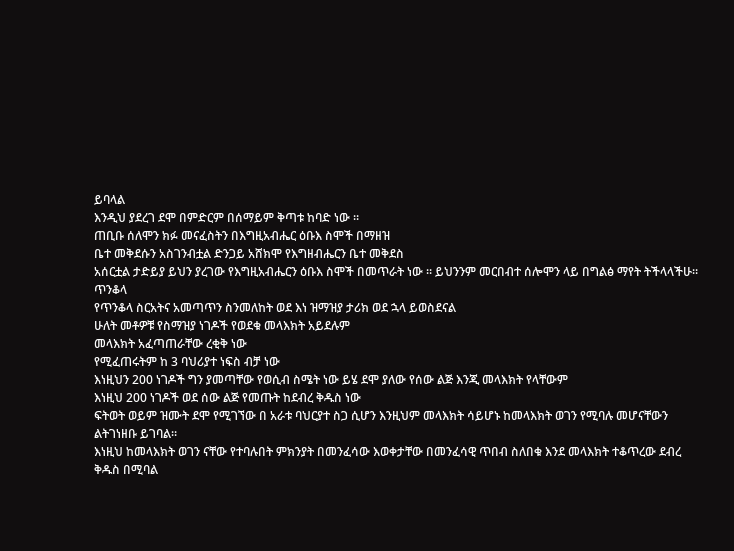ይባላል
እንዲህ ያደረገ ደሞ በምድርም በሰማይም ቅጣቱ ከባድ ነው ።
ጠቢቡ ሰለሞን ክፉ መናፈስትን በእግዚአብሔር ዕቡእ ስሞች በማዘዝ
ቤተ መቅደሱን አስገንብቷል ድንጋይ አሸክሞ የእግዘብሔርን ቤተ መቅደስ
አሰርቷል ታድይያ ይህን ያረገው የእግዚአብሔርን ዕቡእ ስሞች በመጥራት ነው ። ይህንንም መርበብተ ሰሎሞን ላይ በግልፅ ማየት ትችላላችሁ።
ጥንቆላ
የጥንቆላ ስርአትና አመጣጥን ስንመለከት ወደ እነ ዝማዝያ ታሪክ ወደ ኋላ ይወስደናል
ሁለት መቶዎቹ የስማዝያ ነገዶች የወደቁ መላእክት አይደሉም
መላእክት አፈጣጠራቸው ረቂቅ ነው
የሚፈጠሩትም ከ 3 ባህሪያተ ነፍስ ብቻ ነው
እነዚህን 200 ነገዶች ግን ያመጣቸው የወሲብ ስሜት ነው ይሄ ደሞ ያለው የሰው ልጅ እንጂ መላእክት የላቸውም
እነዚህ 200 ነገዶች ወደ ሰው ልጅ የመጡት ከደብረ ቅዱስ ነው
ፍትወት ወይም ዝሙት ደሞ የሚገኘው በ አራቱ ባህርያተ ስጋ ሲሆን እንዚህም መላእክት ሳይሆኑ ከመላእክት ወገን የሚባሉ መሆናቸውን ልትገነዘቡ ይገባል።
እነዚህ ከመላእክት ወገን ናቸው የተባሉበት ምክንያት በመንፈሳው እወቀታቸው በመንፈሳዊ ጥበብ ስለበቁ እንደ መላእክት ተቆጥረው ደብረ ቅዱስ በሚባል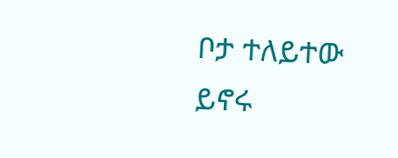ቦታ ተለይተው ይኖሩ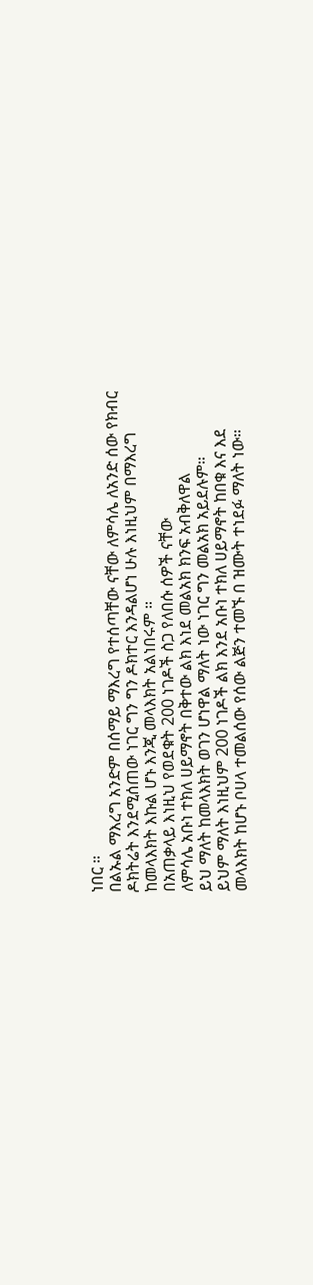ነበር ።
በልኡል ማእረግ አንድም በሰማይ ማእረግ የተሰጣቸው ናቸው ለምሳሌ ለአንድ ሰው የክብር ዶክትሬት እንደሚሰጠው ነገር ግን ግን ዶክተር እንዳልሆነ ሁሉ እነዚህም በማእረግ ከመላእክት እኩል ሆኑ እንጂ መላእክት አልነበሩም ።
በአጠቃላይ እነዚህ የወደቁት 200 ነገዶች ስጋ የለበሱ ሰዎች ናቸው
ለምሳሌ አቡነ ተክለ ሀይማኖት በቅተው ልክ እነደ መልአክ ክንፍ አብቅለዋል
ይህ ማለት ከመላእክት ወገን ሆነዋል ማለት ነው ነገር ግን መልአክ አይደሉም።
ይህም ማለት እነዚህም 200 ነገዶች ልክ እንደ አቡነ ተክለ ሀይማኖት ከበቁ እና እደ መላእክት ከሆኑ ቦሀላ ተመልሰው የሰው ልጅን ተመኙ በ ዝሙት ተነደፉ ማለት ነው።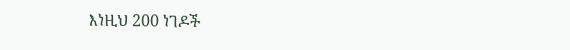እነዚህ 200 ነገዶች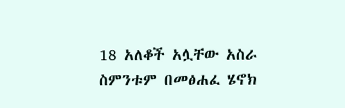18 አለቆች አሏቸው አስራ ስምንቱም በመፅሐፈ ሄኖክ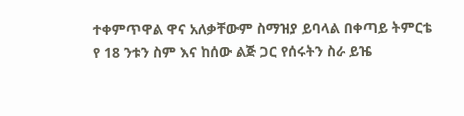ተቀምጥዋል ዋና አለቃቸውም ስማዝያ ይባላል በቀጣይ ትምርቴ
የ 18 ንቱን ስም እና ከሰው ልጅ ጋር የሰሩትን ስራ ይዤ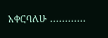አቀርባለሁ ............